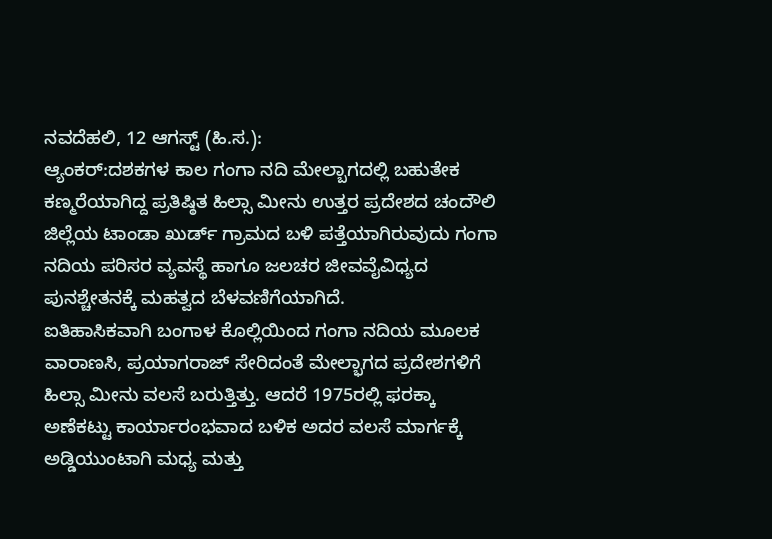ನವದೆಹಲಿ, 12 ಆಗಸ್ಟ್ (ಹಿ.ಸ.):
ಆ್ಯಂಕರ್:ದಶಕಗಳ ಕಾಲ ಗಂಗಾ ನದಿ ಮೇಲ್ಬಾಗದಲ್ಲಿ ಬಹುತೇಕ ಕಣ್ಮರೆಯಾಗಿದ್ದ ಪ್ರತಿಷ್ಠಿತ ಹಿಲ್ಸಾ ಮೀನು ಉತ್ತರ ಪ್ರದೇಶದ ಚಂದೌಲಿ ಜಿಲ್ಲೆಯ ಟಾಂಡಾ ಖುರ್ಡ್ ಗ್ರಾಮದ ಬಳಿ ಪತ್ತೆಯಾಗಿರುವುದು ಗಂಗಾ ನದಿಯ ಪರಿಸರ ವ್ಯವಸ್ಥೆ ಹಾಗೂ ಜಲಚರ ಜೀವವೈವಿಧ್ಯದ ಪುನಶ್ಚೇತನಕ್ಕೆ ಮಹತ್ವದ ಬೆಳವಣಿಗೆಯಾಗಿದೆ.
ಐತಿಹಾಸಿಕವಾಗಿ ಬಂಗಾಳ ಕೊಲ್ಲಿಯಿಂದ ಗಂಗಾ ನದಿಯ ಮೂಲಕ ವಾರಾಣಸಿ, ಪ್ರಯಾಗರಾಜ್ ಸೇರಿದಂತೆ ಮೇಲ್ಭಾಗದ ಪ್ರದೇಶಗಳಿಗೆ ಹಿಲ್ಸಾ ಮೀನು ವಲಸೆ ಬರುತ್ತಿತ್ತು. ಆದರೆ 1975ರಲ್ಲಿ ಫರಕ್ಕಾ ಅಣೆಕಟ್ಟು ಕಾರ್ಯಾರಂಭವಾದ ಬಳಿಕ ಅದರ ವಲಸೆ ಮಾರ್ಗಕ್ಕೆ ಅಡ್ಡಿಯುಂಟಾಗಿ ಮಧ್ಯ ಮತ್ತು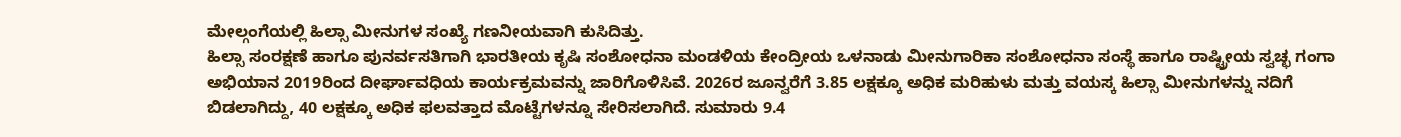ಮೇಲ್ಗಂಗೆಯಲ್ಲಿ ಹಿಲ್ಸಾ ಮೀನುಗಳ ಸಂಖ್ಯೆ ಗಣನೀಯವಾಗಿ ಕುಸಿದಿತ್ತು.
ಹಿಲ್ಸಾ ಸಂರಕ್ಷಣೆ ಹಾಗೂ ಪುನರ್ವಸತಿಗಾಗಿ ಭಾರತೀಯ ಕೃಷಿ ಸಂಶೋಧನಾ ಮಂಡಳಿಯ ಕೇಂದ್ರೀಯ ಒಳನಾಡು ಮೀನುಗಾರಿಕಾ ಸಂಶೋಧನಾ ಸಂಸ್ಥೆ ಹಾಗೂ ರಾಷ್ಟ್ರೀಯ ಸ್ವಚ್ಛ ಗಂಗಾ ಅಭಿಯಾನ 2019ರಿಂದ ದೀರ್ಘಾವಧಿಯ ಕಾರ್ಯಕ್ರಮವನ್ನು ಜಾರಿಗೊಳಿಸಿವೆ. 2026ರ ಜೂನ್ವರೆಗೆ 3.85 ಲಕ್ಷಕ್ಕೂ ಅಧಿಕ ಮರಿಹುಳು ಮತ್ತು ವಯಸ್ಕ ಹಿಲ್ಸಾ ಮೀನುಗಳನ್ನು ನದಿಗೆ ಬಿಡಲಾಗಿದ್ದು, 40 ಲಕ್ಷಕ್ಕೂ ಅಧಿಕ ಫಲವತ್ತಾದ ಮೊಟ್ಟೆಗಳನ್ನೂ ಸೇರಿಸಲಾಗಿದೆ. ಸುಮಾರು 9.4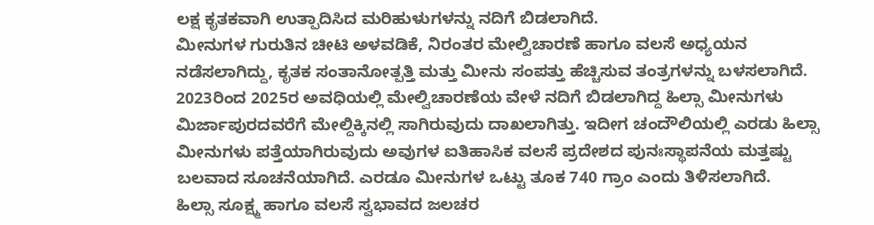ಲಕ್ಷ ಕೃತಕವಾಗಿ ಉತ್ಪಾದಿಸಿದ ಮರಿಹುಳುಗಳನ್ನು ನದಿಗೆ ಬಿಡಲಾಗಿದೆ.
ಮೀನುಗಳ ಗುರುತಿನ ಚೀಟಿ ಅಳವಡಿಕೆ, ನಿರಂತರ ಮೇಲ್ವಿಚಾರಣೆ ಹಾಗೂ ವಲಸೆ ಅಧ್ಯಯನ ನಡೆಸಲಾಗಿದ್ದು, ಕೃತಕ ಸಂತಾನೋತ್ಪತ್ತಿ ಮತ್ತು ಮೀನು ಸಂಪತ್ತು ಹೆಚ್ಚಿಸುವ ತಂತ್ರಗಳನ್ನು ಬಳಸಲಾಗಿದೆ. 2023ರಿಂದ 2025ರ ಅವಧಿಯಲ್ಲಿ ಮೇಲ್ವಿಚಾರಣೆಯ ವೇಳೆ ನದಿಗೆ ಬಿಡಲಾಗಿದ್ದ ಹಿಲ್ಸಾ ಮೀನುಗಳು ಮಿರ್ಜಾಪುರದವರೆಗೆ ಮೇಲ್ದಿಕ್ಕಿನಲ್ಲಿ ಸಾಗಿರುವುದು ದಾಖಲಾಗಿತ್ತು. ಇದೀಗ ಚಂದೌಲಿಯಲ್ಲಿ ಎರಡು ಹಿಲ್ಸಾ ಮೀನುಗಳು ಪತ್ತೆಯಾಗಿರುವುದು ಅವುಗಳ ಐತಿಹಾಸಿಕ ವಲಸೆ ಪ್ರದೇಶದ ಪುನಃಸ್ಥಾಪನೆಯ ಮತ್ತಷ್ಟು ಬಲವಾದ ಸೂಚನೆಯಾಗಿದೆ. ಎರಡೂ ಮೀನುಗಳ ಒಟ್ಟು ತೂಕ 740 ಗ್ರಾಂ ಎಂದು ತಿಳಿಸಲಾಗಿದೆ.
ಹಿಲ್ಸಾ ಸೂಕ್ಷ್ಮ ಹಾಗೂ ವಲಸೆ ಸ್ವಭಾವದ ಜಲಚರ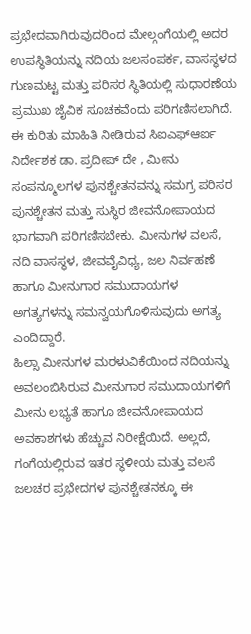ಪ್ರಭೇದವಾಗಿರುವುದರಿಂದ ಮೇಲ್ಗಂಗೆಯಲ್ಲಿ ಅದರ ಉಪಸ್ಥಿತಿಯನ್ನು ನದಿಯ ಜಲಸಂಪರ್ಕ, ವಾಸಸ್ಥಳದ ಗುಣಮಟ್ಟ ಮತ್ತು ಪರಿಸರ ಸ್ಥಿತಿಯಲ್ಲಿ ಸುಧಾರಣೆಯ ಪ್ರಮುಖ ಜೈವಿಕ ಸೂಚಕವೆಂದು ಪರಿಗಣಿಸಲಾಗಿದೆ.
ಈ ಕುರಿತು ಮಾಹಿತಿ ನೀಡಿರುವ ಸಿಐಎಫ್ಆರ್ಐ ನಿರ್ದೇಶಕ ಡಾ. ಪ್ರದೀಪ್ ದೇ , ಮೀನು ಸಂಪನ್ಮೂಲಗಳ ಪುನಶ್ಚೇತನವನ್ನು ಸಮಗ್ರ ಪರಿಸರ ಪುನಶ್ಚೇತನ ಮತ್ತು ಸುಸ್ಥಿರ ಜೀವನೋಪಾಯದ ಭಾಗವಾಗಿ ಪರಿಗಣಿಸಬೇಕು. ಮೀನುಗಳ ವಲಸೆ, ನದಿ ವಾಸಸ್ಥಳ, ಜೀವವೈವಿಧ್ಯ, ಜಲ ನಿರ್ವಹಣೆ ಹಾಗೂ ಮೀನುಗಾರ ಸಮುದಾಯಗಳ ಅಗತ್ಯಗಳನ್ನು ಸಮನ್ವಯಗೊಳಿಸುವುದು ಅಗತ್ಯ ಎಂದಿದ್ದಾರೆ.
ಹಿಲ್ಸಾ ಮೀನುಗಳ ಮರಳುವಿಕೆಯಿಂದ ನದಿಯನ್ನು ಅವಲಂಬಿಸಿರುವ ಮೀನುಗಾರ ಸಮುದಾಯಗಳಿಗೆ ಮೀನು ಲಭ್ಯತೆ ಹಾಗೂ ಜೀವನೋಪಾಯದ ಅವಕಾಶಗಳು ಹೆಚ್ಚುವ ನಿರೀಕ್ಷೆಯಿದೆ. ಅಲ್ಲದೆ, ಗಂಗೆಯಲ್ಲಿರುವ ಇತರ ಸ್ಥಳೀಯ ಮತ್ತು ವಲಸೆ ಜಲಚರ ಪ್ರಭೇದಗಳ ಪುನಶ್ಚೇತನಕ್ಕೂ ಈ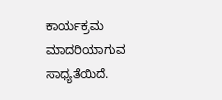ಕಾರ್ಯಕ್ರಮ ಮಾದರಿಯಾಗುವ ಸಾಧ್ಯತೆಯಿದೆ.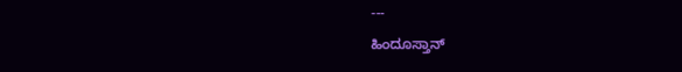---
ಹಿಂದೂಸ್ತಾನ್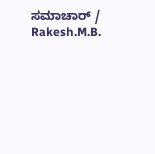ಸಮಾಚಾರ್ / Rakesh.M.B.